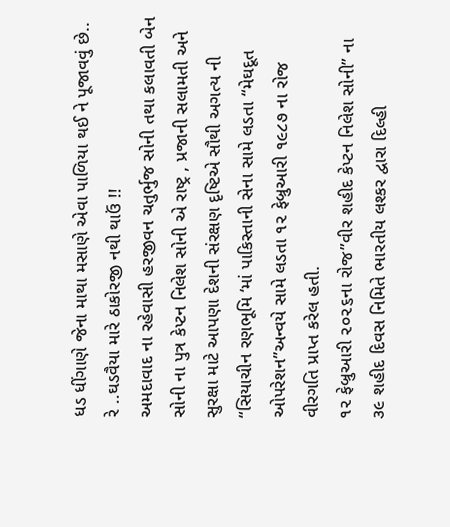ધડ ધીંગાણે જેના માથા મસાણે એવા પાળિયા થઈ ને પૂજાવવું છે.. રે ..ઘડવૈયા મારે ઠાકોરજી નથી થાઉં !!
અમદાવાદ ના રહેવાસી હરજીવન ચતુર્ભુજ સોની તથા કલાવતી બેન સોની ના પુત્ર કેપ્ટન નિલેશ સોની એ રાષ્ટ્ર , પ્રજાની સલામતી અને સુરક્ષા માટે આપણા દેશની સંરક્ષણ દૃષ્ટિએ સૌથી અગત્ય ની “સિયાચીન રણભૂમિ ‘માં પાકિસ્તાની સેના સામે લડતા “મેઘદૂત ઓપરેશન”અન્વયે સામે લડતા ૧૨ ફેબ્રુઆરી ૧૯૮૭ ના રોજ વીરગતિ પ્રાપ્ત કરેલ હતી.
૧૨ ફેબ્રુઆરી ૨૦૨૬ના રોજ”વીર શહીદ કેપ્ટન નિલેશ સોની” ના ૩૯ શહીદ દિવસ નિમિતે ભારતીય લશ્કર દ્વારા દિલ્હી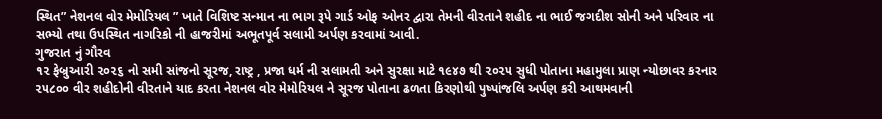સ્થિત” નેશનલ વોર મેમોરિયલ ” ખાતે વિશિષ્ટ સન્માન ના ભાગ રૂપે ગાર્ડ ઓફ ઓનર દ્વારા તેમની વીરતાને શહીદ ના ભાઈ જગદીશ સોની અને પરિવાર ના સભ્યો તથા ઉપસ્થિત નાગરિકો ની હાજરીમાં અભૂતપૂર્વ સલામી અર્પણ કરવામાં આવી.
ગુજરાત નું ગૌરવ
૧૨ ફેબ્રુઆરી ૨૦૨૬ નો સમી સાંજનો સૂરજ, રાષ્ટ્ર , પ્રજા ધર્મ ની સલામતી અને સુરક્ષા માટે ૧૯૪૭ થી ૨૦૨૫ સુધી પોતાના મહામુલા પ્રાણ ન્યોછાવર કરનાર ૨૫૮૦૦ વીર શહીદોની વીરતાને યાદ કરતા નેશનલ વોર મેમોરિયલ ને સૂરજ પોતાના ઢળતા કિરણોથી પુષ્પાંજલિ અર્પણ કરી આથમવાની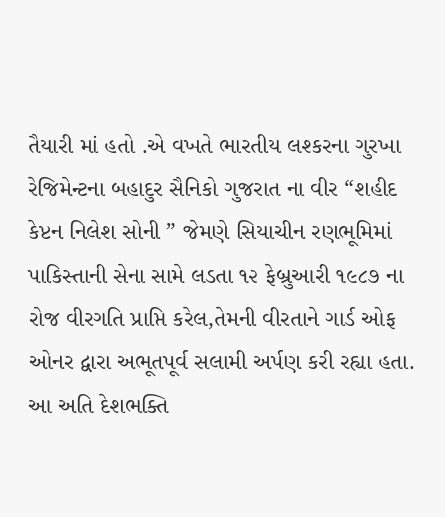તૈયારી માં હતો .એ વખતે ભારતીય લશ્કરના ગુરખા રેજિમેન્ટના બહાદુર સૈનિકો ગુજરાત ના વીર “શહીદ કેપ્ટન નિલેશ સોની ” જેમણે સિયાચીન રણભૂમિમાં પાકિસ્તાની સેના સામે લડતા ૧૨ ફેબ્રુઆરી ૧૯૮૭ ના રોજ વીરગતિ પ્રાપ્તિ કરેલ,તેમની વીરતાને ગાર્ડ ઓફ ઓનર દ્વારા અભૂતપૂર્વ સલામી અર્પણ કરી રહ્યા હતા.
આ અતિ દેશભક્તિ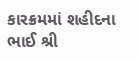કારક્રમમાં શહીદના ભાઈ શ્રી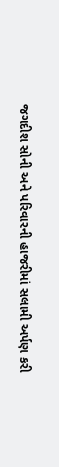જગદીશ સોની અને પરિવારની હાજરીમાં સલામી અર્પણ કરી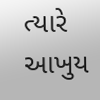ત્યારે આખુય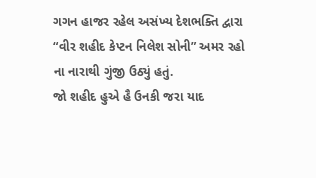ગગન હાજર રહેલ અસંખ્ય દેશભક્તિ દ્વારા “વીર શહીદ કેપ્ટન નિલેશ સોની” અમર રહો ના નારાથી ગુંજી ઉઠ્યું હતું.
જો શહીદ હુએ હૈ ઉનકી જરા યાદ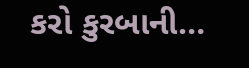કરો કુરબાની…